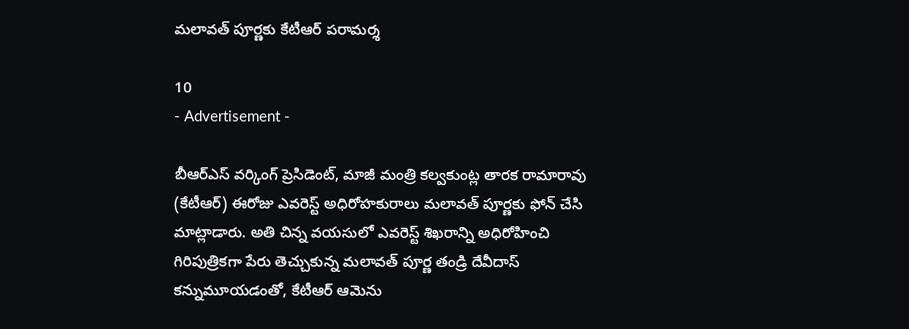మలావత్ పూర్ణకు కేటీఆర్ పరామర్శ

10
- Advertisement -

బీఆర్‌ఎస్‌ వర్కింగ్‌ ప్రెసిడెంట్‌, మాజీ మంత్రి కల్వకుంట్ల తారక రామారావు (కేటీఆర్) ఈరోజు ఎవరెస్ట్ అధిరోహకురాలు మలావత్ పూర్ణకు ఫోన్ చేసి మాట్లాడారు. అతి చిన్న వయసులో ఎవరెస్ట్ శిఖరాన్ని అధిరోహించి గిరిపుత్రికగా పేరు తెచ్చుకున్న మలావత్ పూర్ణ తండ్రి దేవీదాస్ కన్నుమూయడంతో, కేటీఆర్ ఆమెను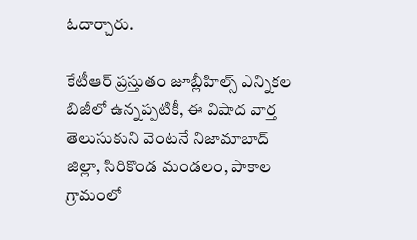ఓదార్చారు.

కేటీఆర్ ప్రస్తుతం జూబ్లీహిల్స్ ఎన్నికల బిజీలో ఉన్నప్పటికీ, ఈ విషాద వార్త తెలుసుకుని వెంటనే నిజామాబాద్ జిల్లా, సిరికొండ మండలం, పాకాల గ్రామంలో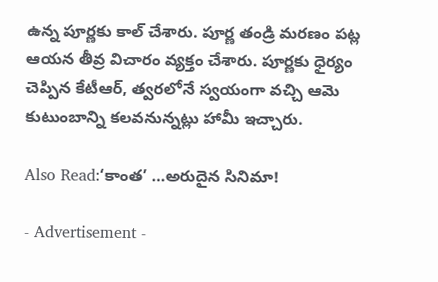ఉన్న పూర్ణకు కాల్ చేశారు. పూర్ణ తండ్రి మరణం పట్ల ఆయన తీవ్ర విచారం వ్యక్తం చేశారు. పూర్ణకు ధైర్యం చెప్పిన కేటీఆర్, త్వరలోనే స్వయంగా వచ్చి ఆమె కుటుంబాన్ని కలవనున్నట్లు హామీ ఇచ్చారు.

Also Read:‘కాంత’ …అరుదైన సినిమా!

- Advertisement -